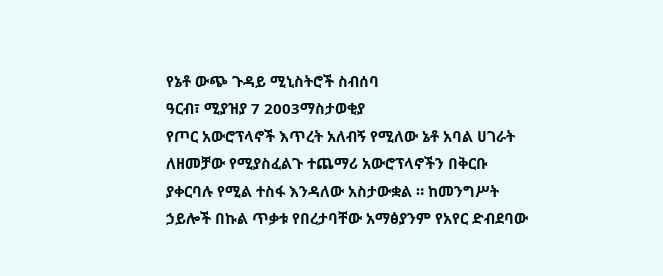የኔቶ ውጭ ጉዳይ ሚኒስትሮች ስብሰባ
ዓርብ፣ ሚያዝያ 7 2003ማስታወቂያ
የጦር አውሮፕላኖች እጥረት አለብኝ የሚለው ኔቶ አባል ሀገራት ለዘመቻው የሚያስፈልጉ ተጨማሪ አውሮፕላኖችን በቅርቡ ያቀርባሉ የሚል ተስፋ እንዳለው አስታውቋል ። ከመንግሥት ኃይሎች በኩል ጥቃቱ የበረታባቸው አማፅያንም የአየር ድብደባው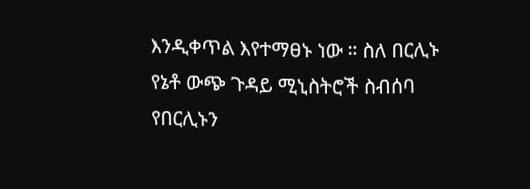እንዲቀጥል እየተማፀኑ ነው ። ስለ በርሊኑ የኔቶ ውጭ ጉዳይ ሚኒስትሮች ስብሰባ የበርሊኑን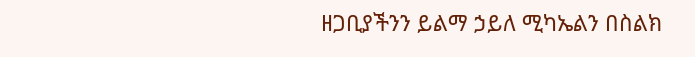ዘጋቢያችንን ይልማ ኃይለ ሚካኤልን በስልክ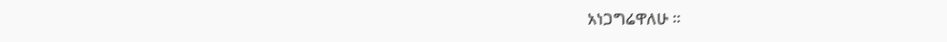አነጋግሬዋለሁ ።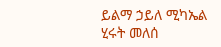ይልማ ኃይለ ሚካኤል
ሂሩት መለሰ